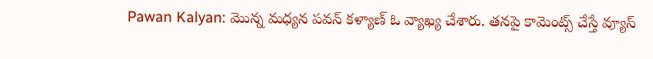Pawan Kalyan: మొన్న మధ్యన పవన్ కళ్యాణ్ ఓ వ్యాఖ్య చేశారు. తనపై కామెంట్స్ చేస్తే వ్యూస్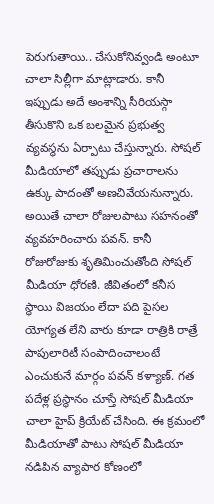పెరుగుతాయి.. చేసుకోనివ్వండి అంటూ చాలా సిల్లీగా మాట్లాడారు. కానీ ఇప్పుడు అదే అంశాన్ని సీరియస్గా తీసుకొని ఒక బలమైన ప్రభుత్వ వ్యవస్థను ఏర్పాటు చేస్తున్నారు. సోషల్ మీడియాలో తప్పుడు ప్రచారాలను ఉక్కు పాదంతో అణచివేయనున్నారు. అయితే చాలా రోజులపాటు సహనంతో వ్యవహరించారు పవన్. కానీ రోజురోజుకు శృతిమించుతోంది సోషల్ మీడియా ధోరణి. జీవితంలో కనీస స్థాయి విజయం లేదా పది పైసల యోగ్యత లేని వారు కూడా రాత్రికి రాత్రే పాపులారిటీ సంపాదించాలంటే ఎంచుకునే మార్గం పవన్ కళ్యాణ్. గత పదేళ్ల ప్రస్థానం చూస్తే సోషల్ మీడియా చాలా హైప్ క్రియేట్ చేసింది. ఈ క్రమంలో మీడియాతో పాటు సోషల్ మీడియా నడిపిన వ్యాపార కోణంలో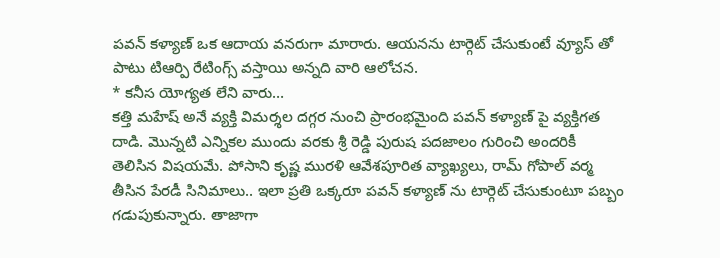పవన్ కళ్యాణ్ ఒక ఆదాయ వనరుగా మారారు. ఆయనను టార్గెట్ చేసుకుంటే వ్యూస్ తో పాటు టిఆర్పి రేటింగ్స్ వస్తాయి అన్నది వారి ఆలోచన.
* కనీస యోగ్యత లేని వారు…
కత్తి మహేష్ అనే వ్యక్తి విమర్శల దగ్గర నుంచి ప్రారంభమైంది పవన్ కళ్యాణ్ పై వ్యక్తిగత దాడి. మొన్నటి ఎన్నికల ముందు వరకు శ్రీ రెడ్డి పురుష పదజాలం గురించి అందరికీ తెలిసిన విషయమే. పోసాని కృష్ణ మురళి ఆవేశపూరిత వ్యాఖ్యలు, రామ్ గోపాల్ వర్మ తీసిన పేరడీ సినిమాలు.. ఇలా ప్రతి ఒక్కరూ పవన్ కళ్యాణ్ ను టార్గెట్ చేసుకుంటూ పబ్బం గడుపుకున్నారు. తాజాగా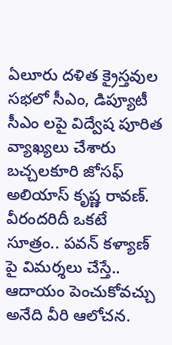ఏలూరు దళిత క్రైస్తవుల సభలో సీఎం, డిప్యూటీ సీఎం లపై విద్వేష పూరిత వ్యాఖ్యలు చేశారు బచ్చలకూరి జోసఫ్ అలియాస్ కృష్ణ రావణ్. వీరందరిదీ ఒకటే సూత్రం.. పవన్ కళ్యాణ్ పై విమర్శలు చేస్తే.. ఆదాయం పెంచుకోవచ్చు అనేది వీరి ఆలోచన.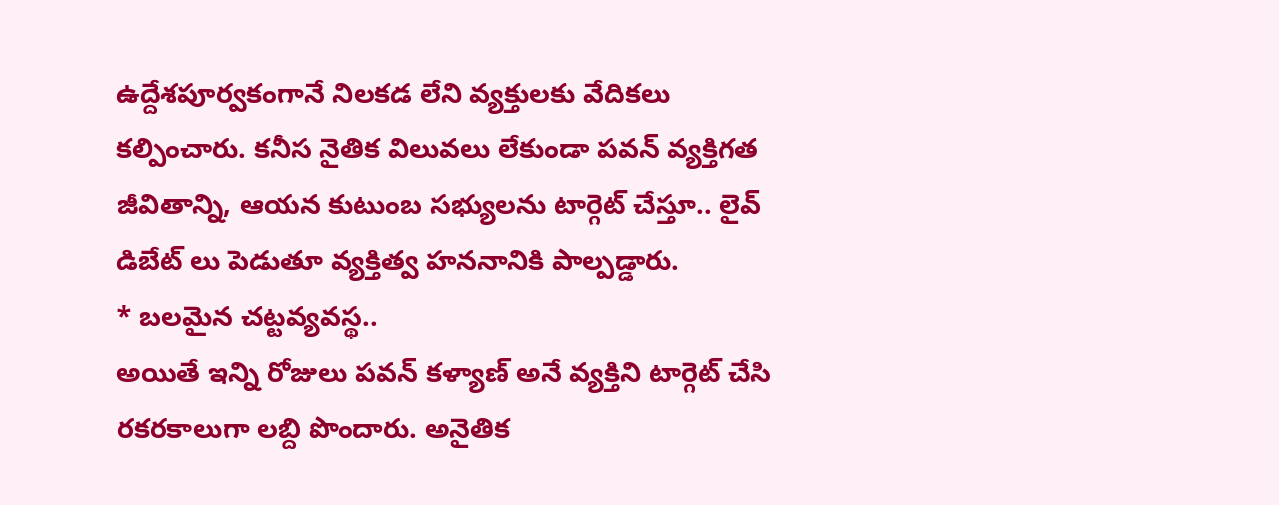ఉద్దేశపూర్వకంగానే నిలకడ లేని వ్యక్తులకు వేదికలు కల్పించారు. కనీస నైతిక విలువలు లేకుండా పవన్ వ్యక్తిగత జీవితాన్ని, ఆయన కుటుంబ సభ్యులను టార్గెట్ చేస్తూ.. లైవ్ డిబేట్ లు పెడుతూ వ్యక్తిత్వ హననానికి పాల్పడ్డారు.
* బలమైన చట్టవ్యవస్థ..
అయితే ఇన్ని రోజులు పవన్ కళ్యాణ్ అనే వ్యక్తిని టార్గెట్ చేసి రకరకాలుగా లబ్ది పొందారు. అనైతిక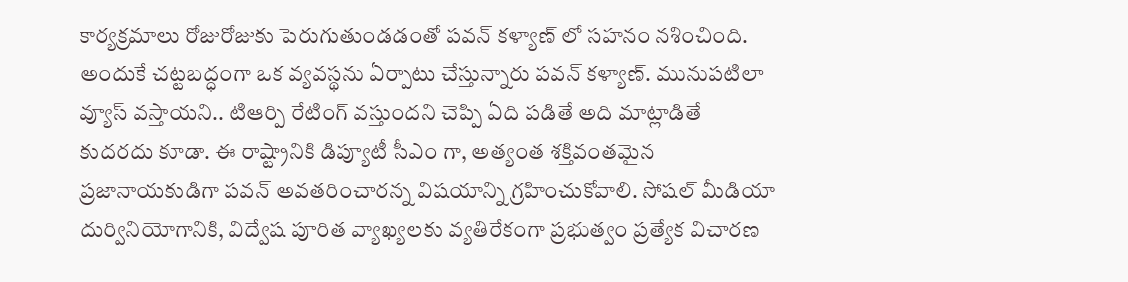కార్యక్రమాలు రోజురోజుకు పెరుగుతుండడంతో పవన్ కళ్యాణ్ లో సహనం నశించింది. అందుకే చట్టబద్ధంగా ఒక వ్యవస్థను ఏర్పాటు చేస్తున్నారు పవన్ కళ్యాణ్. మునుపటిలా వ్యూస్ వస్తాయని.. టిఆర్పి రేటింగ్ వస్తుందని చెప్పి ఏది పడితే అది మాట్లాడితే కుదరదు కూడా. ఈ రాష్ట్రానికి డిప్యూటీ సీఎం గా, అత్యంత శక్తివంతమైన ప్రజానాయకుడిగా పవన్ అవతరించారన్న విషయాన్ని గ్రహించుకోవాలి. సోషల్ మీడియా దుర్వినియోగానికి, విద్వేష పూరిత వ్యాఖ్యలకు వ్యతిరేకంగా ప్రభుత్వం ప్రత్యేక విచారణ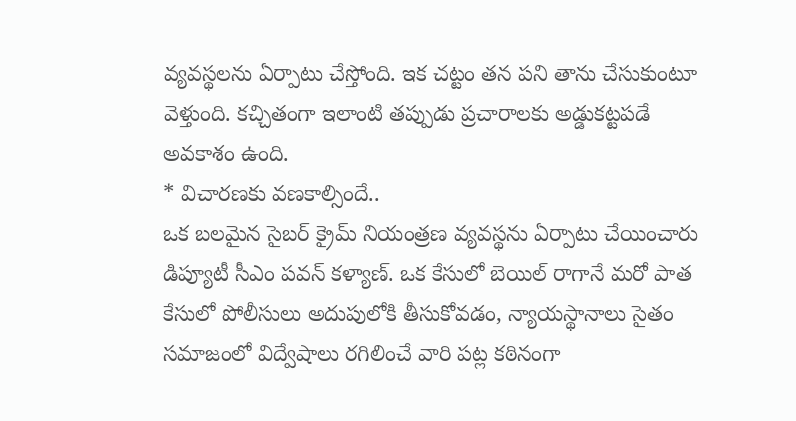వ్యవస్థలను ఏర్పాటు చేస్తోంది. ఇక చట్టం తన పని తాను చేసుకుంటూ వెళ్తుంది. కచ్చితంగా ఇలాంటి తప్పుడు ప్రచారాలకు అడ్డుకట్టపడే అవకాశం ఉంది.
* విచారణకు వణకాల్సిందే..
ఒక బలమైన సైబర్ క్రైమ్ నియంత్రణ వ్యవస్థను ఏర్పాటు చేయించారు డిప్యూటీ సీఎం పవన్ కళ్యాణ్. ఒక కేసులో బెయిల్ రాగానే మరో పాత కేసులో పోలీసులు అదుపులోకి తీసుకోవడం, న్యాయస్థానాలు సైతం సమాజంలో విద్వేషాలు రగిలించే వారి పట్ల కఠినంగా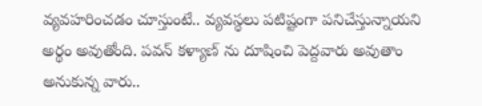వ్యవహరించడం చూస్తుంటే.. వ్యవస్థలు పటిష్టంగా పనిచేస్తున్నాయని అర్థం అవుతోంది. పవన్ కళ్యాణ్ ను దూషించి పెద్దవారు అవుతాం అనుకున్న వారు..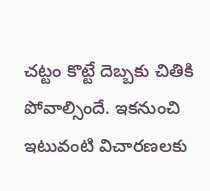చట్టం కొట్టే దెబ్బకు చితికి పోవాల్సిందే. ఇకనుంచి ఇటువంటి విచారణలకు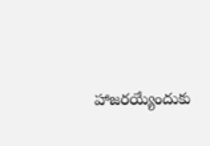హాజరయ్యేందుకు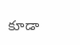కూడా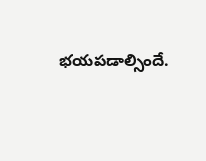భయపడాల్సిందే.